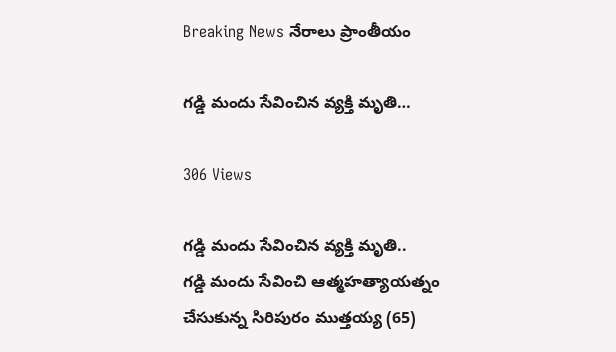Breaking News నేరాలు ప్రాంతీయం

గడ్డి మందు సేవించిన వ్యక్తి మృతి…

306 Views

గడ్డి మందు సేవించిన వ్యక్తి మృతి..
గడ్డి మందు సేవించి ఆత్మహత్యాయత్నం చేసుకున్న సిరిపురం ముత్తయ్య (65)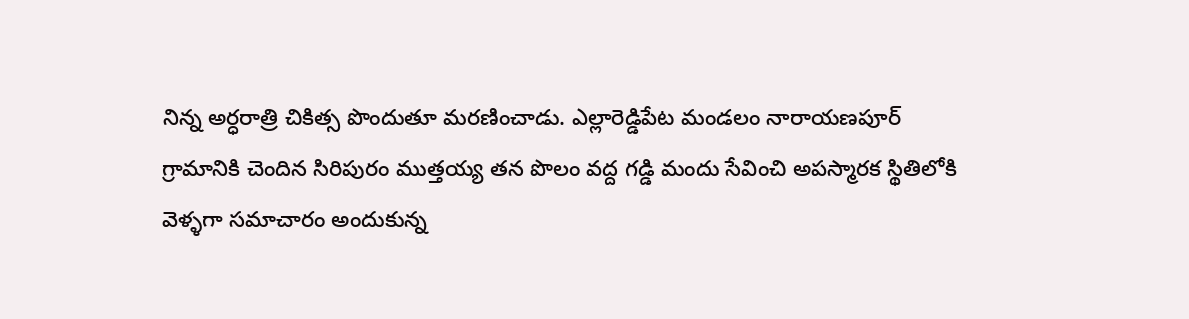నిన్న అర్ధరాత్రి చికిత్స పొందుతూ మరణించాడు. ఎల్లారెడ్డిపేట మండలం నారాయణపూర్ గ్రామానికి చెందిన సిరిపురం ముత్తయ్య తన పొలం వద్ద గడ్డి మందు సేవించి అపస్మారక స్థితిలోకి వెళ్ళగా సమాచారం అందుకున్న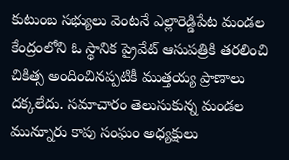కుటుంబ సభ్యులు వెంటనే ఎల్లారెడ్డిపేట మండల కేంద్రంలోని ఓ స్థానిక ప్రైవేట్ ఆసుపత్రికి తరలించి చికిత్స అందించినప్పటికీ ముత్తయ్య ప్రాణాలు దక్కలేదు. సమాచారం తెలుసుకున్న మండల మున్నూరు కాపు సంఘం అధ్యక్షులు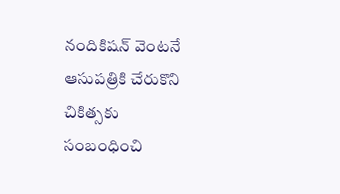నందికిషన్ వెంటనే ఆసుపత్రికి చేరుకొని చికిత్సకు సంబంధించి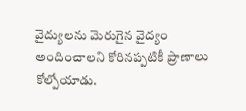వైద్యులను మెరుగైన వైద్యం అందించాలని కోరినప్పటికీ ప్రాణాలు కోల్పోయాడు.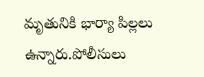మృతునికి భార్యా పిల్లలు ఉన్నారు.పోలీసులు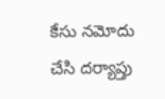కేసు నమోదు చేసి దర్యాప్తు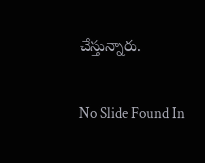చేస్తున్నారు.

No Slide Found In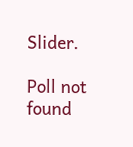Slider.

Poll not found